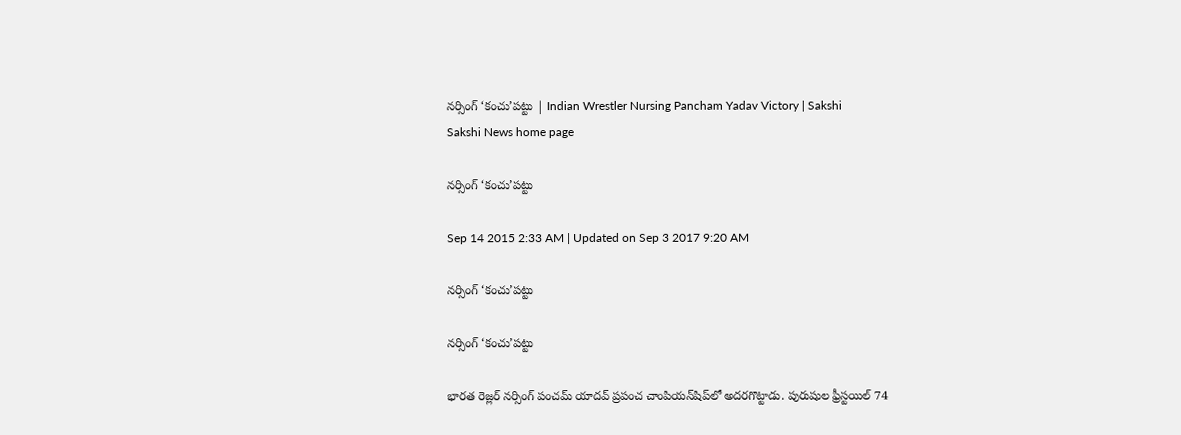నర్సింగ్ ‘కంచు’పట్టు | Indian Wrestler Nursing Pancham Yadav Victory | Sakshi
Sakshi News home page

నర్సింగ్ ‘కంచు’పట్టు

Sep 14 2015 2:33 AM | Updated on Sep 3 2017 9:20 AM

నర్సింగ్ ‘కంచు’పట్టు

నర్సింగ్ ‘కంచు’పట్టు

భారత రెజ్లర్ నర్సింగ్ పంచమ్ యాదవ్ ప్రపంచ చాంపియన్‌షిప్‌లో అదరగొట్టాడు. పురుషుల ఫ్రీస్టయిల్ 74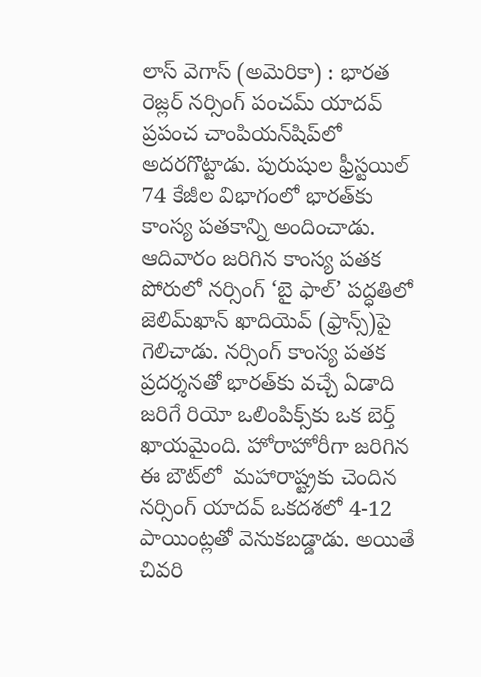లాస్ వెగాస్ (అమెరికా) : భారత రెజ్లర్ నర్సింగ్ పంచమ్ యాదవ్ ప్రపంచ చాంపియన్‌షిప్‌లో అదరగొట్టాడు. పురుషుల ఫ్రీస్టయిల్ 74 కేజీల విభాగంలో భారత్‌కు కాంస్య పతకాన్ని అందించాడు. ఆదివారం జరిగిన కాంస్య పతక పోరులో నర్సింగ్ ‘బై ఫాల్’ పద్ధతిలో జెలిమ్‌ఖాన్ ఖాదియెవ్ (ఫ్రాన్స్)పై గెలిచాడు. నర్సింగ్ కాంస్య పతక ప్రదర్శనతో భారత్‌కు వచ్చే ఏడాది జరిగే రియో ఒలింపిక్స్‌కు ఒక బెర్త్ ఖాయమైంది. హోరాహోరీగా జరిగిన ఈ బౌట్‌లో  మహారాష్ట్రకు చెందిన నర్సింగ్ యాదవ్ ఒకదశలో 4-12 పాయింట్లతో వెనుకబడ్డాడు. అయితే చివరి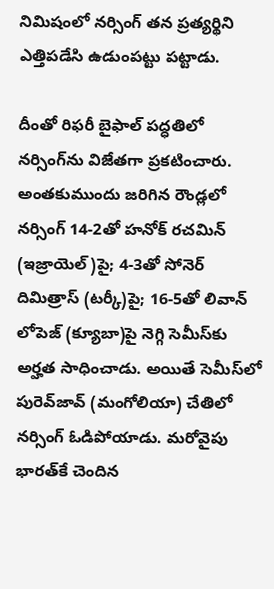నిమిషంలో నర్సింగ్ తన ప్రత్యర్థిని ఎత్తిపడేసి ఉడుంపట్టు పట్టాడు.

దీంతో రిఫరీ బైఫాల్ పద్ధతిలో నర్సింగ్‌ను విజేతగా ప్రకటించారు. అంతకుముందు జరిగిన రౌండ్లలో నర్సింగ్ 14-2తో హనోక్ రచమిన్ (ఇజ్రాయెల్)పై; 4-3తో సోనెర్ దిమిత్రాస్ (టర్కీ)పై; 16-5తో లివాన్ లోపెజ్ (క్యూబా)పై నెగ్గి సెమీస్‌కు అర్హత సాధించాడు. అయితే సెమీస్‌లో పురెవ్‌జావ్ (మంగోలియా) చేతిలో నర్సింగ్ ఓడిపోయాడు. మరోవైపు భారత్‌కే చెందిన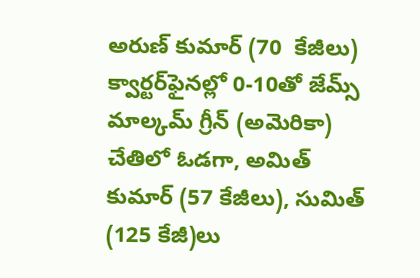అరుణ్ కుమార్ (70  కేజీలు) క్వార్టర్‌ఫైనల్లో 0-10తో జేమ్స్ మాల్కమ్ గ్రీన్ (అమెరికా) చేతిలో ఓడగా, అమిత్ కుమార్ (57 కేజీలు), సుమిత్ (125 కేజీ)లు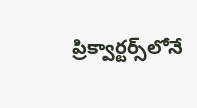ప్రిక్వార్టర్స్‌లోనే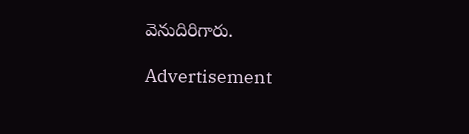వెనుదిరిగారు.

Advertisement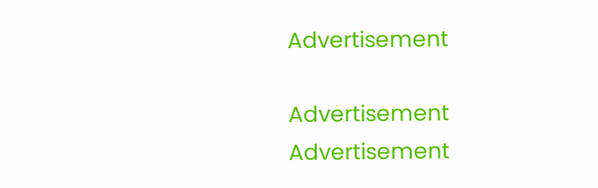Advertisement

Advertisement
Advertisement